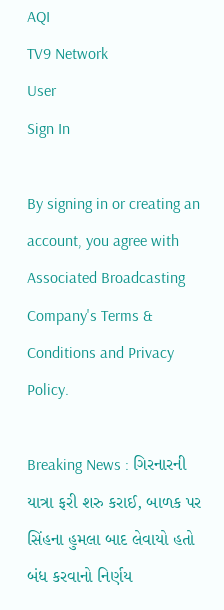AQI
TV9 Network
User
Sign In

By signing in or creating an account, you agree with Associated Broadcasting Company's Terms & Conditions and Privacy Policy.

Breaking News : ગિરનારની યાત્રા ફરી શરુ કરાઈ, બાળક પર સિંહના હુમલા બાદ લેવાયો હતો બંધ કરવાનો નિર્ણય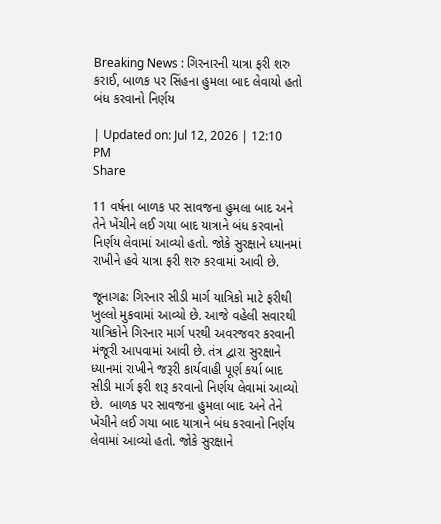Breaking News : ગિરનારની યાત્રા ફરી શરુ કરાઈ, બાળક પર સિંહના હુમલા બાદ લેવાયો હતો બંધ કરવાનો નિર્ણય

| Updated on: Jul 12, 2026 | 12:10 PM
Share

11 વર્ષના બાળક પર સાવજના હુમલા બાદ અને તેને ખેંચીને લઈ ગયા બાદ યાત્રાને બંધ કરવાનો નિર્ણય લેવામાં આવ્યો હતો. જોકે સુરક્ષાને ધ્યાનમાં રાખીને હવે યાત્રા ફરી શરુ કરવામાં આવી છે.

જૂનાગઢ: ગિરનાર સીડી માર્ગ યાત્રિકો માટે ફરીથી ખુલ્લો મુકવામાં આવ્યો છે. આજે વહેલી સવારથી યાત્રિકોને ગિરનાર માર્ગ પરથી અવરજવર કરવાની મંજૂરી આપવામાં આવી છે. તંત્ર દ્વારા સુરક્ષાને ધ્યાનમાં રાખીને જરૂરી કાર્યવાહી પૂર્ણ કર્યા બાદ સીડી માર્ગ ફરી શરૂ કરવાનો નિર્ણય લેવામાં આવ્યો છે.  બાળક પર સાવજના હુમલા બાદ અને તેને ખેંચીને લઈ ગયા બાદ યાત્રાને બંધ કરવાનો નિર્ણય લેવામાં આવ્યો હતો. જોકે સુરક્ષાને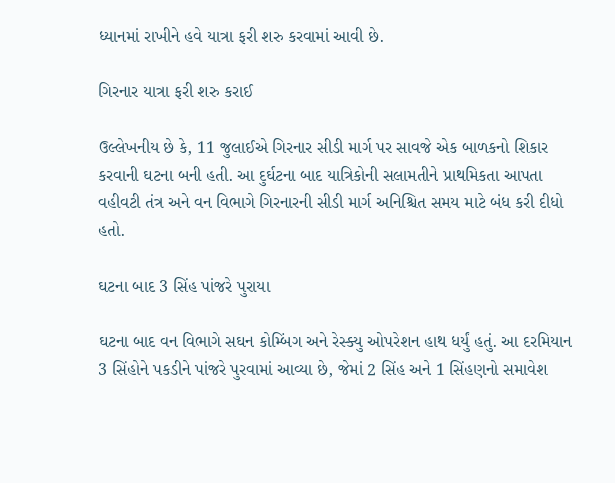ધ્યાનમાં રાખીને હવે યાત્રા ફરી શરુ કરવામાં આવી છે.

ગિરનાર યાત્રા ફરી શરુ કરાઈ

ઉલ્લેખનીય છે કે, 11 જુલાઈએ ગિરનાર સીડી માર્ગ પર સાવજે એક બાળકનો શિકાર કરવાની ઘટના બની હતી. આ દુર્ઘટના બાદ યાત્રિકોની સલામતીને પ્રાથમિકતા આપતા વહીવટી તંત્ર અને વન વિભાગે ગિરનારની સીડી માર્ગ અનિશ્ચિત સમય માટે બંધ કરી દીધો હતો.

ઘટના બાદ 3 સિંહ પાંજરે પુરાયા

ઘટના બાદ વન વિભાગે સઘન કોમ્બિંગ અને રેસ્ક્યુ ઓપરેશન હાથ ધર્યું હતું. આ દરમિયાન 3 સિંહોને પકડીને પાંજરે પુરવામાં આવ્યા છે, જેમાં 2 સિંહ અને 1 સિંહણનો સમાવેશ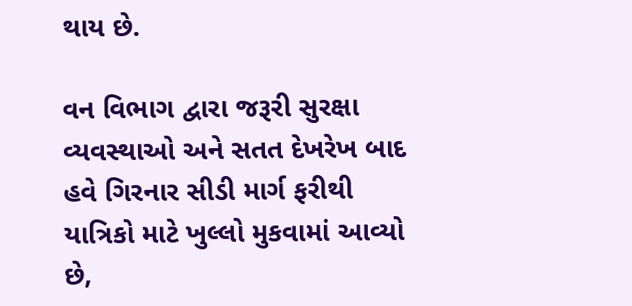થાય છે.

વન વિભાગ દ્વારા જરૂરી સુરક્ષા વ્યવસ્થાઓ અને સતત દેખરેખ બાદ હવે ગિરનાર સીડી માર્ગ ફરીથી યાત્રિકો માટે ખુલ્લો મુકવામાં આવ્યો છે,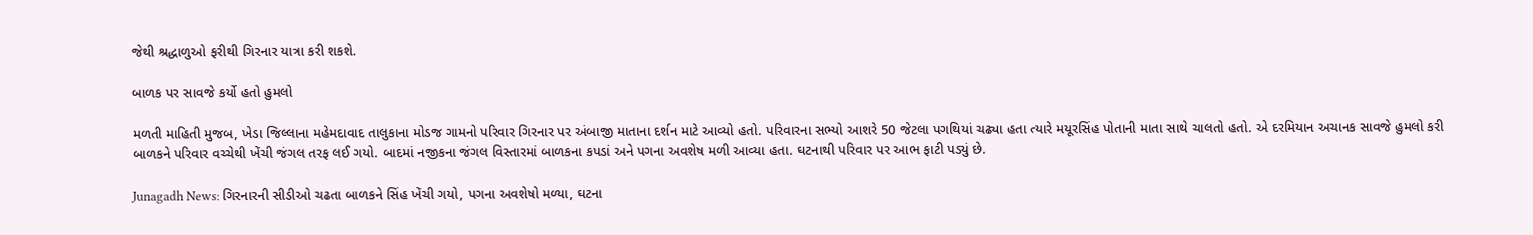જેથી શ્રદ્ધાળુઓ ફરીથી ગિરનાર યાત્રા કરી શકશે.

બાળક પર સાવજે કર્યો હતો હુમલો

મળતી માહિતી મુજબ, ખેડા જિલ્લાના મહેમદાવાદ તાલુકાના મોડજ ગામનો પરિવાર ગિરનાર પર અંબાજી માતાના દર્શન માટે આવ્યો હતો. પરિવારના સભ્યો આશરે 50 જેટલા પગથિયાં ચઢ્યા હતા ત્યારે મયૂરસિંહ પોતાની માતા સાથે ચાલતો હતો. એ દરમિયાન અચાનક સાવજે હુમલો કરી બાળકને પરિવાર વચ્ચેથી ખેંચી જંગલ તરફ લઈ ગયો. બાદમાં નજીકના જંગલ વિસ્તારમાં બાળકના કપડાં અને પગના અવશેષ મળી આવ્યા હતા. ઘટનાથી પરિવાર પર આભ ફાટી પડ્યું છે.

Junagadh News: ગિરનારની સીડીઓ ચઢતા બાળકને સિંહ ખેંચી ગયો, પગના અવશેષો મળ્યા, ઘટના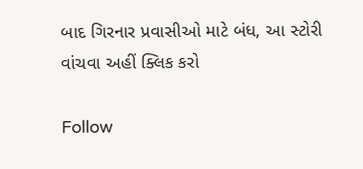બાદ ગિરનાર પ્રવાસીઓ માટે બંધ, આ સ્ટોરી વાંચવા અહીં ક્લિક કરો

Follow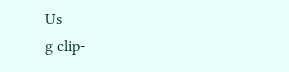Us
g clip-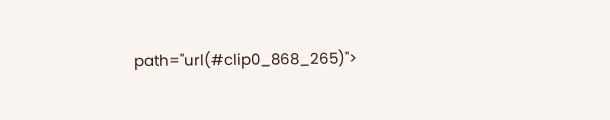path="url(#clip0_868_265)">